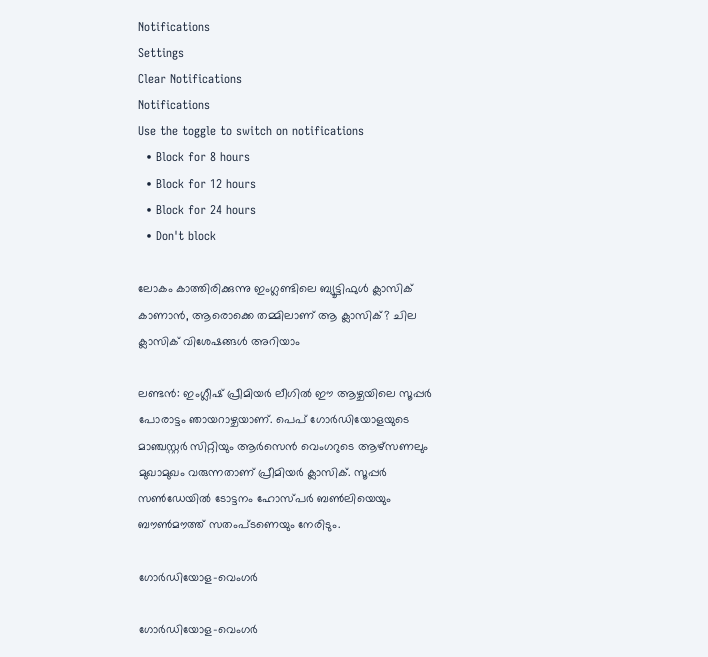Notifications
Settings
Clear Notifications
Notifications
Use the toggle to switch on notifications
  • Block for 8 hours
  • Block for 12 hours
  • Block for 24 hours
  • Don't block

ലോകം കാത്തിരിക്കുന്നു ഇംഗ്ലണ്ടിലെ ബ്യൂട്ടിഫുള്‍ ക്ലാസിക് കാണാന്‍, ആരൊക്കെ തമ്മിലാണ് ആ ക്ലാസിക്? ചില ക്ലാസിക് വിശേഷങ്ങള്‍ അറിയാം

ലണ്ടന്‍: ഇംഗ്ലീഷ് പ്രീമിയര്‍ ലീഗില്‍ ഈ ആഴ്ചയിലെ സൂപ്പര്‍ പോരാട്ടം ഞായറാഴ്ചയാണ്. പെപ് ഗോര്‍ഡിയോളയുടെ മാഞ്ചസ്റ്റര്‍ സിറ്റിയും ആര്‍സെന്‍ വെംഗറുടെ ആഴ്‌സണലും മുഖാമുഖം വരുന്നതാണ് പ്രീമിയര്‍ ക്ലാസിക്. സൂപ്പര്‍ സണ്‍ഡേയില്‍ ടോട്ടനം ഹോസ്പര്‍ ബണ്‍ലിയെയും ബൗണ്‍മൗത്ത് സതംപ്ടണെയും നേരിടും.

ഗോര്‍ഡിയോള-വെംഗര്‍

ഗോര്‍ഡിയോള-വെംഗര്‍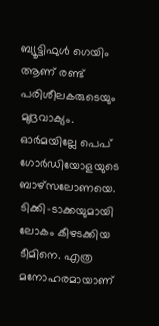ബ്യൂട്ടിഫുള്‍ ഗെയിം ആണ് രണ്ട് പരിശീലകരുടെയും മുദ്രവാക്യം. ഓര്‍മയില്ലേ പെപ് ഗോര്‍ഡിയോളയുടെ ബാഴ്‌സലോണയെ. ടിക്കി-ടാക്കയുമായി ലോകം കീഴടക്കിയ ടീമിനെ. എത്ര മനോഹരമായാണ്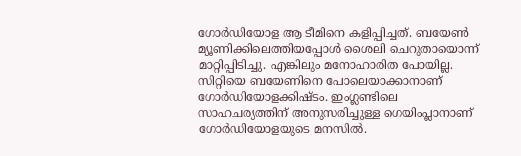ഗോര്‍ഡിയോള ആ ടീമിനെ കളിപ്പിച്ചത്. ബയേണ്‍ മ്യൂണിക്കിലെത്തിയപ്പോള്‍ ശൈലി ചെറുതായൊന്ന് മാറ്റിപ്പിടിച്ചു. എങ്കിലും മനോഹാരിത പോയില്ല. സിറ്റിയെ ബയേണിനെ പോലെയാക്കാനാണ് ഗോര്‍ഡിയോളക്കിഷ്ടം. ഇംഗ്ലണ്ടിലെ സാഹചര്യത്തിന് അനുസരിച്ചുള്ള ഗെയിംപ്ലാനാണ് ഗോര്‍ഡിയോളയുടെ മനസില്‍.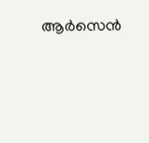ആര്‍സെന്‍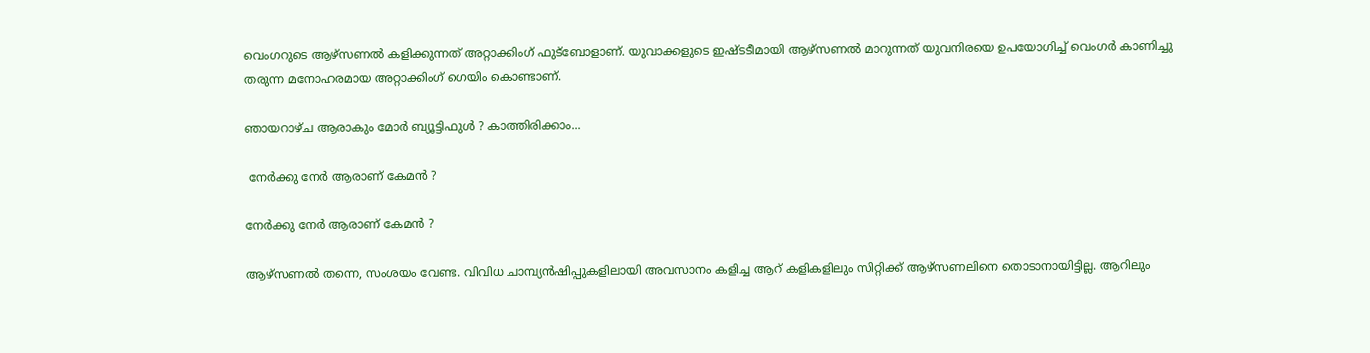വെംഗറുടെ ആഴ്‌സണല്‍ കളിക്കുന്നത് അറ്റാക്കിംഗ് ഫുട്‌ബോളാണ്. യുവാക്കളുടെ ഇഷ്ടടീമായി ആഴ്‌സണല്‍ മാറുന്നത് യുവനിരയെ ഉപയോഗിച്ച് വെംഗര്‍ കാണിച്ചു തരുന്ന മനോഹരമായ അറ്റാക്കിംഗ് ഗെയിം കൊണ്ടാണ്.

ഞായറാഴ്ച ആരാകും മോര്‍ ബ്യൂട്ടിഫുള്‍ ? കാത്തിരിക്കാം...

 നേര്‍ക്കു നേര്‍ ആരാണ് കേമന്‍ ?

നേര്‍ക്കു നേര്‍ ആരാണ് കേമന്‍ ?

ആഴ്‌സണല്‍ തന്നെ, സംശയം വേണ്ട. വിവിധ ചാമ്പ്യന്‍ഷിപ്പുകളിലായി അവസാനം കളിച്ച ആറ് കളികളിലും സിറ്റിക്ക് ആഴ്‌സണലിനെ തൊടാനായിട്ടില്ല. ആറിലും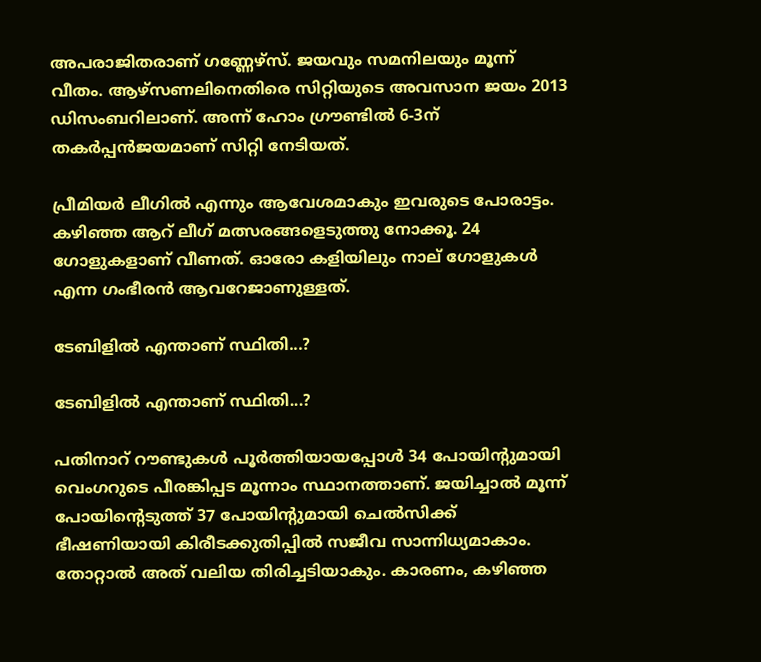അപരാജിതരാണ് ഗണ്ണേഴ്‌സ്. ജയവും സമനിലയും മൂന്ന് വീതം. ആഴ്‌സണലിനെതിരെ സിറ്റിയുടെ അവസാന ജയം 2013 ഡിസംബറിലാണ്. അന്ന് ഹോം ഗ്രൗണ്ടില്‍ 6-3ന് തകര്‍പ്പന്‍ജയമാണ് സിറ്റി നേടിയത്.

പ്രീമിയര്‍ ലീഗില്‍ എന്നും ആവേശമാകും ഇവരുടെ പോരാട്ടം. കഴിഞ്ഞ ആറ് ലീഗ് മത്സരങ്ങളെടുത്തു നോക്കൂ. 24 ഗോളുകളാണ് വീണത്. ഓരോ കളിയിലും നാല് ഗോളുകള്‍ എന്ന ഗംഭീരന്‍ ആവറേജാണുള്ളത്.

ടേബിളില്‍ എന്താണ് സ്ഥിതി...?

ടേബിളില്‍ എന്താണ് സ്ഥിതി...?

പതിനാറ് റൗണ്ടുകള്‍ പൂര്‍ത്തിയായപ്പോള്‍ 34 പോയിന്റുമായി വെംഗറുടെ പീരങ്കിപ്പട മൂന്നാം സ്ഥാനത്താണ്. ജയിച്ചാല്‍ മൂന്ന് പോയിന്റെടുത്ത് 37 പോയിന്റുമായി ചെല്‍സിക്ക് ഭീഷണിയായി കിരീടക്കുതിപ്പില്‍ സജീവ സാന്നിധ്യമാകാം. തോറ്റാല്‍ അത് വലിയ തിരിച്ചടിയാകും. കാരണം, കഴിഞ്ഞ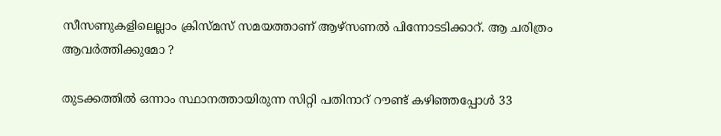സീസണുകളിലെല്ലാം ക്രിസ്മസ് സമയത്താണ് ആഴ്‌സണല്‍ പിന്നോടടിക്കാറ്. ആ ചരിത്രം ആവര്‍ത്തിക്കുമോ ?

തുടക്കത്തില്‍ ഒന്നാം സ്ഥാനത്തായിരുന്ന സിറ്റി പതിനാറ് റൗണ്ട് കഴിഞ്ഞപ്പോള്‍ 33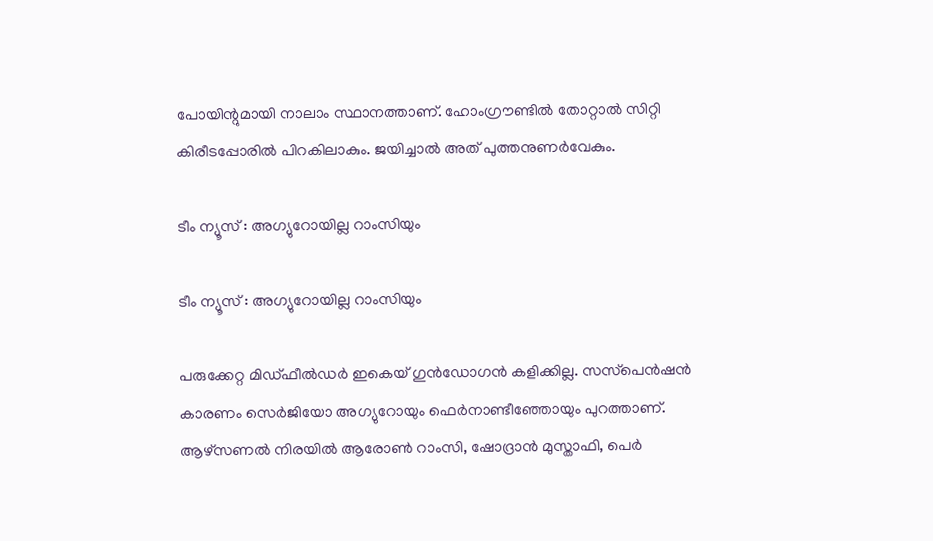പോയിന്റുമായി നാലാം സ്ഥാനത്താണ്. ഹോംഗ്രൗണ്ടില്‍ തോറ്റാല്‍ സിറ്റി കിരീടപ്പോരില്‍ പിറകിലാകും. ജയിച്ചാല്‍ അത് പുത്തനുണര്‍വേകും.

ടീം ന്യൂസ് : അഗ്യുറോയില്ല റാംസിയും

ടീം ന്യൂസ് : അഗ്യുറോയില്ല റാംസിയും

പരുക്കേറ്റ മിഡ്ഫീല്‍ഡര്‍ ഇകെയ് ഗുന്‍ഡോഗന്‍ കളിക്കില്ല. സസ്‌പെന്‍ഷന്‍ കാരണം സെര്‍ജിയോ അഗ്യുറോയും ഫെര്‍നാണ്ടീഞ്ഞോയും പുറത്താണ്. ആഴ്‌സണല്‍ നിരയില്‍ ആരോണ്‍ റാംസി, ഷോദ്രാന്‍ മുസ്താഫി, പെര്‍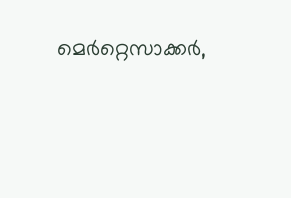മെര്‍റ്റെസാക്കര്‍,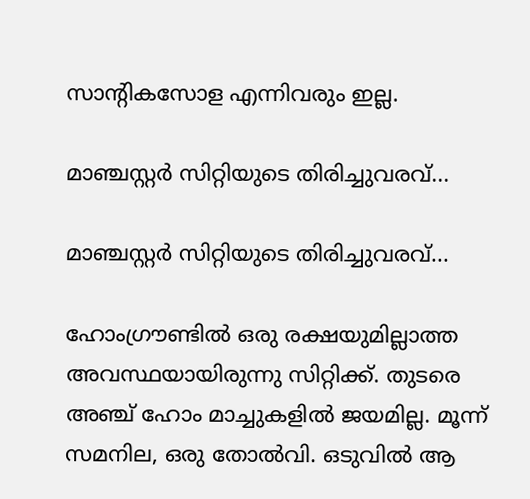സാന്റികസോള എന്നിവരും ഇല്ല.

മാഞ്ചസ്റ്റര്‍ സിറ്റിയുടെ തിരിച്ചുവരവ്...

മാഞ്ചസ്റ്റര്‍ സിറ്റിയുടെ തിരിച്ചുവരവ്...

ഹോംഗ്രൗണ്ടില്‍ ഒരു രക്ഷയുമില്ലാത്ത അവസ്ഥയായിരുന്നു സിറ്റിക്ക്. തുടരെ അഞ്ച് ഹോം മാച്ചുകളില്‍ ജയമില്ല. മൂന്ന് സമനില, ഒരു തോല്‍വി. ഒടുവില്‍ ആ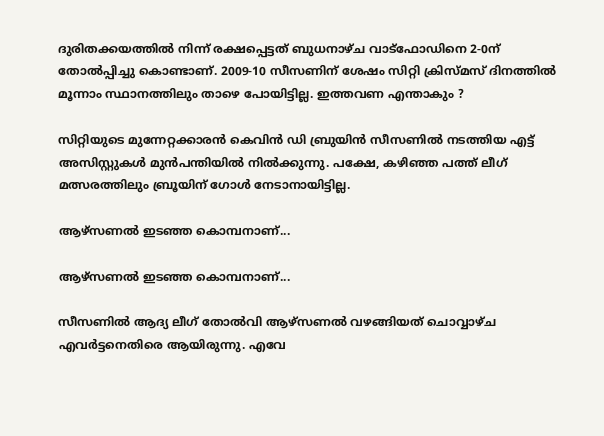ദുരിതക്കയത്തില്‍ നിന്ന് രക്ഷപ്പെട്ടത് ബുധനാഴ്ച വാട്‌ഫോഡിനെ 2-0ന് തോല്‍പ്പിച്ചു കൊണ്ടാണ്. 2009-10 സീസണിന് ശേഷം സിറ്റി ക്രിസ്മസ് ദിനത്തില്‍ മൂന്നാം സ്ഥാനത്തിലും താഴെ പോയിട്ടില്ല. ഇത്തവണ എന്താകും ?

സിറ്റിയുടെ മുന്നേറ്റക്കാരന്‍ കെവിന്‍ ഡി ബ്രുയിന്‍ സീസണില്‍ നടത്തിയ എട്ട് അസിസ്റ്റുകള്‍ മുന്‍പന്തിയില്‍ നില്‍ക്കുന്നു. പക്ഷേ, കഴിഞ്ഞ പത്ത് ലീഗ് മത്സരത്തിലും ബ്രൂയിന് ഗോള്‍ നേടാനായിട്ടില്ല.

ആഴ്‌സണല്‍ ഇടഞ്ഞ കൊമ്പനാണ്...

ആഴ്‌സണല്‍ ഇടഞ്ഞ കൊമ്പനാണ്...

സീസണില്‍ ആദ്യ ലീഗ് തോല്‍വി ആഴ്‌സണല്‍ വഴങ്ങിയത് ചൊവ്വാഴ്ച എവര്‍ട്ടനെതിരെ ആയിരുന്നു. എവേ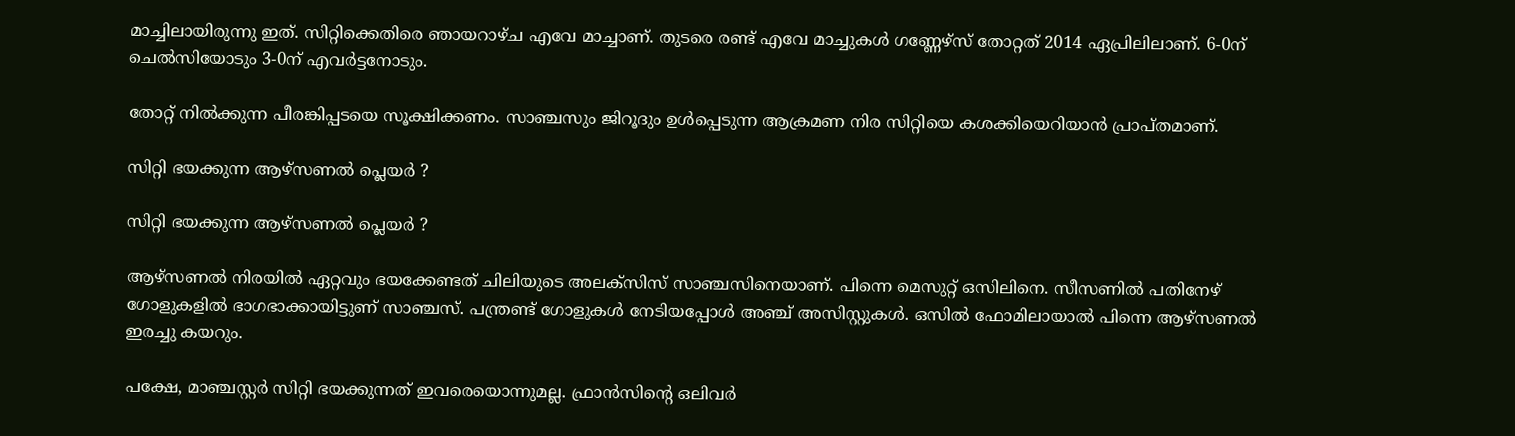മാച്ചിലായിരുന്നു ഇത്. സിറ്റിക്കെതിരെ ഞായറാഴ്ച എവേ മാച്ചാണ്. തുടരെ രണ്ട് എവേ മാച്ചുകള്‍ ഗണ്ണേഴ്‌സ് തോറ്റത് 2014 ഏപ്രിലിലാണ്. 6-0ന് ചെല്‍സിയോടും 3-0ന് എവര്‍ട്ടനോടും.

തോറ്റ് നില്‍ക്കുന്ന പീരങ്കിപ്പടയെ സൂക്ഷിക്കണം. സാഞ്ചസും ജിറൂദും ഉള്‍പ്പെടുന്ന ആക്രമണ നിര സിറ്റിയെ കശക്കിയെറിയാന്‍ പ്രാപ്തമാണ്.

സിറ്റി ഭയക്കുന്ന ആഴ്‌സണല്‍ പ്ലെയര്‍ ?

സിറ്റി ഭയക്കുന്ന ആഴ്‌സണല്‍ പ്ലെയര്‍ ?

ആഴ്‌സണല്‍ നിരയില്‍ ഏറ്റവും ഭയക്കേണ്ടത് ചിലിയുടെ അലക്‌സിസ് സാഞ്ചസിനെയാണ്. പിന്നെ മെസുറ്റ് ഒസിലിനെ. സീസണില്‍ പതിനേഴ് ഗോളുകളില്‍ ഭാഗഭാക്കായിട്ടുണ് സാഞ്ചസ്. പന്ത്രണ്ട് ഗോളുകള്‍ നേടിയപ്പോള്‍ അഞ്ച് അസിസ്റ്റുകള്‍. ഒസില്‍ ഫോമിലായാല്‍ പിന്നെ ആഴ്‌സണല്‍ ഇരച്ചു കയറും.

പക്ഷേ, മാഞ്ചസ്റ്റര്‍ സിറ്റി ഭയക്കുന്നത് ഇവരെയൊന്നുമല്ല. ഫ്രാന്‍സിന്റെ ഒലിവര്‍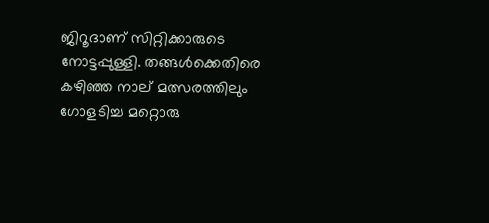ജിറൂദാണ് സിറ്റിക്കാരുടെ നോട്ടപ്പുള്ളി. തങ്ങള്‍ക്കെതിരെ കഴിഞ്ഞ നാല് മത്സരത്തിലും ഗോളടിച്ച മറ്റൊരു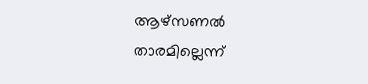ആഴ്‌സണല്‍ താരമില്ലെന്ന്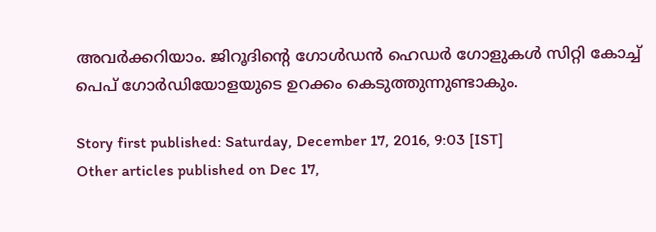അവര്‍ക്കറിയാം. ജിറൂദിന്റെ ഗോള്‍ഡന്‍ ഹെഡര്‍ ഗോളുകള്‍ സിറ്റി കോച്ച് പെപ് ഗോര്‍ഡിയോളയുടെ ഉറക്കം കെടുത്തുന്നുണ്ടാകും.

Story first published: Saturday, December 17, 2016, 9:03 [IST]
Other articles published on Dec 17,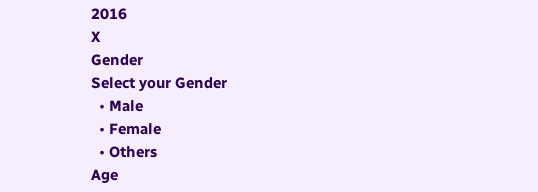2016
X
Gender
Select your Gender
  • Male
  • Female
  • Others
Age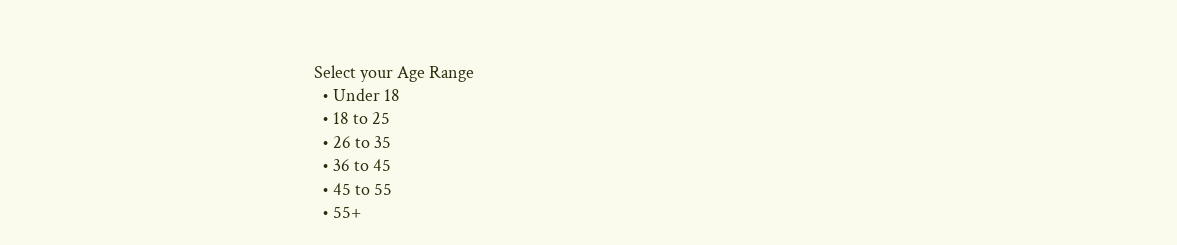Select your Age Range
  • Under 18
  • 18 to 25
  • 26 to 35
  • 36 to 45
  • 45 to 55
  • 55+